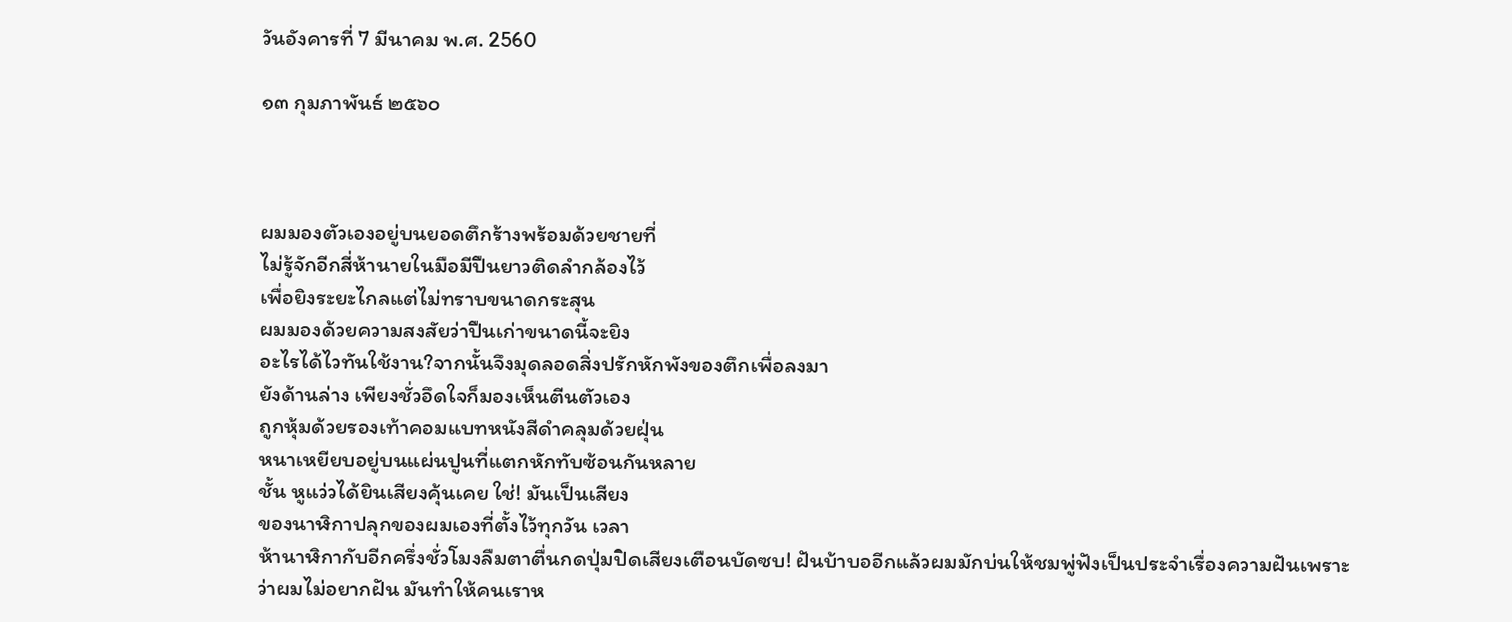วันอังคารที่ 7 มีนาคม พ.ศ. 2560

๑๓ กุมภาพันธ์ ๒๕๖๐



ผมมองตัวเองอยู่บนยอดตึกร้างพร้อมด้วยชายที่
ไม่รู้จักอีกสี่ห้านายในมือมีปืนยาวติดลำกล้องไว้
เพื่อยิงระยะไกลแต่ไม่ทราบขนาดกระสุน
ผมมองด้วยความสงสัยว่าปืนเก่าขนาดนี้จะยิง
อะไรได้ไวทันใช้งาน?จากนั้นจึงมุดลอดสิ่งปรักหักพังของตึกเพื่อลงมา
ยังด้านล่าง เพียงชั่วอึดใจก็มองเห็นตีนตัวเอง
ถูกหุ้มด้วยรองเท้าคอมแบทหนังสีดำคลุมด้วยฝุ่น
หนาเหยียบอยู่บนแผ่นปูนที่แตกหักทับซ้อนกันหลาย
ชั้น หูแว่วได้ยินเสียงคุ้นเคย ใช่! มันเป็นเสียง
ของนาฬิกาปลุกของผมเองที่ตั้งไว้ทุกวัน เวลา
ห้านาฬิกากับอีกครึ่งชั่วโมงลืมตาตื่นกดปุ่มปิดเสียงเตือนบัดซบ! ฝันบ้าบออีกแล้วผมมักบ่นให้ชมพู่ฟังเป็นประจำเรื่องความฝันเพราะว่าผมไม่อยากฝัน มันทำให้คนเราห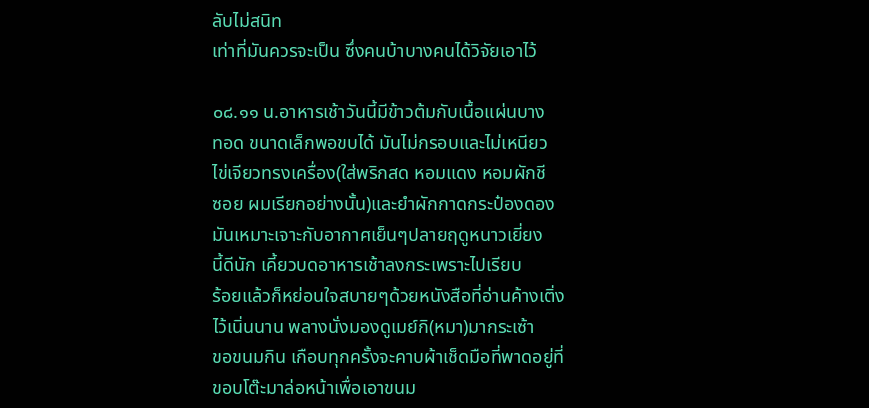ลับไม่สนิท
เท่าที่มันควรจะเป็น ซึ่งคนบ้าบางคนได้วิจัยเอาไว้

๐๘.๑๑ น.อาหารเช้าวันนี้มีข้าวต้มกับเนื้อแผ่นบาง
ทอด ขนาดเล็กพอขบได้ มันไม่กรอบและไม่เหนียว
ไข่เจียวทรงเครื่อง(ใส่พริกสด หอมแดง หอมผักชี
ซอย ผมเรียกอย่างนั้น)และยำผักกาดกระป๋องดอง
มันเหมาะเจาะกับอากาศเย็นๆปลายฤดูหนาวเยี่ยง
นี้ดีนัก เคี้ยวบดอาหารเช้าลงกระเพราะไปเรียบ
ร้อยแล้วก็หย่อนใจสบายๆด้วยหนังสือที่อ่านค้างเติ่ง
ไว้เนิ่นนาน พลางนั่งมองดูเมย์กิ(หมา)มากระเซ้า
ขอขนมกิน เกือบทุกครั้งจะคาบผ้าเช็ดมือที่พาดอยู่ที่
ขอบโต๊ะมาล่อหน้าเพื่อเอาขนม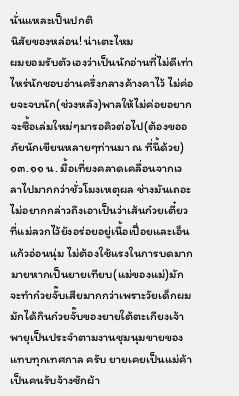นั่นแหละเป็นปกติ
นิสัยของหล่อน! น่าเตะไหม
ผมยอมรับตัวเองว่าเป็นนักอ่านที่ไม่ดีเท่าไหร่นักชอบอ่านครึ่งกลางค้างคาไว้ ไม่ค่อยจะจบนัก(ช่วงหลัง)พาลให้ไม่ค่อยอยากจะซื้อเล่มใหม่ๆมารอคิวต่อไป(ต้องขออภัยนักเขียนหลายๆท่านมา ณ ที่นี้ด้วย)๑๓.๑๑ น. มื้อเที่ยงคลาดเคลื่อนจากเวลาไปมากกว่าชั่วโมงเหตุผล ช่างมันเถอะ ไม่อยากกล่าวถึงเอาเป็นว่าเส้นก๋วยเตี๋ยวที่แม่ลวกไว้ยังอร่อยอยู่เนื้อเปื่อยและเอ็นแก้วอ่อนนุ่ม ไม่ต้องใช้แรงในการบดมากมายหากเป็นยายเทียบ(แม่ของแม่)มักจะทำก๋วยจั๊บเสียมากกว่าเพราะวัยเด็กผมมักได้กินก๋วยจั๊บของยายใต้ตะเกียงเจ้าพายุเป็นประจำตามงานชุมนุมขายของแทบทุกเทศกาล ครับ ยายเคยเป็นแม่ค้าเป็นคนรับจ้างซักผ้า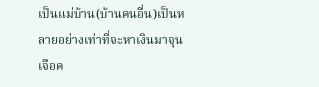เป็นแม่บ้าน(บ้านคนอื่น)เป็นหลายอย่างเท่าที่จะหาเงินมาจุนเจือค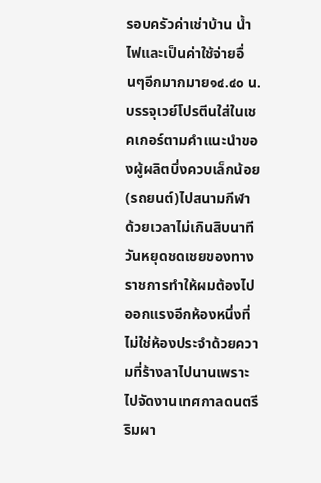รอบครัวค่าเช่าบ้าน น้ำไฟและเป็นค่าใช้จ่ายอื่นๆอีกมากมาย๑๔.๔๐ น. บรรจุเวย์โปรตีนใส่ในเชคเกอร์ตามคำแนะนำของผู้ผลิตบึ่งควบเล็กน้อย(รถยนต์)ไปสนามกีฬา ด้วยเวลาไม่เกินสิบนาทีวันหยุดชดเชยของทางราชการทำให้ผมต้องไปออกแรงอีกห้องหนึ่งที่ไม่ใช่ห้องประจำด้วยความที่ร้างลาไปนานเพราะไปจัดงานเทศกาลดนตรีริมผา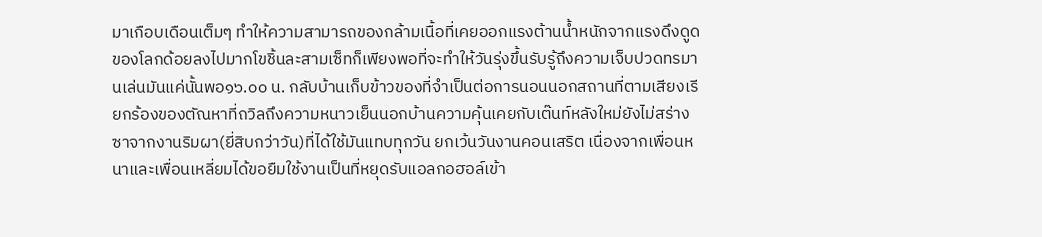มาเกือบเดือนเต็มๆ ทำให้ความสามารถของกล้ามเนื้อที่เคยออกแรงต้านน้ำหนักจากแรงดึงดูดของโลกด้อยลงไปมากโขชิ้นละสามเซ็ทก็เพียงพอที่จะทำให้วันรุ่งขึ้นรับรู้ถึงความเจ็บปวดทรมานเล่นมันแค่นั้นพอ๑๖.๐๐ น. กลับบ้านเก็บข้าวของที่จำเป็นต่อการนอนนอกสถานที่ตามเสียงเรียกร้องของตัณหาที่ถวิลถึงความหนาวเย็นนอกบ้านความคุ้นเคยกับเต๊นท์หลังใหม่ยังไม่สร่างซาจากงานริมผา(ยี่สิบกว่าวัน)ที่ได้ใช้มันแทบทุกวัน ยกเว้นวันงานคอนเสริต เนื่องจากเพื่อนหนาและเพื่อนเหลี่ยมได้ขอยืมใช้งานเป็นที่หยุดรับแอลกอฮอล์เข้า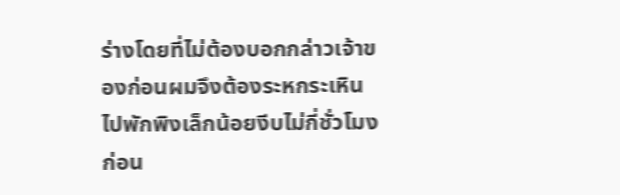ร่างโดยที่ไม่ต้องบอกกล่าวเจ้าของก่อนผมจึงต้องระหกระเหินไปพักพิงเล็กน้อยงีบไม่กี่ชั่วโมงก่อน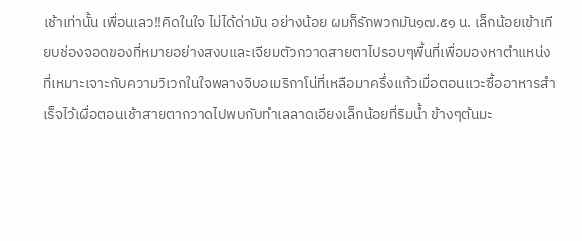เช้าเท่านั้น เพื่อนเลว!!คิดในใจ ไม่ได้ด่ามัน อย่างน้อย ผมก็รักพวกมัน๑๗.๕๑ น. เล็กน้อยเข้าเทียบช่องจอดของที่หมายอย่างสงบและเจียมตัวกวาดสายตาไปรอบๆพื้นที่เพื่อมองหาตำแหน่งที่เหมาะเจาะกับความวิเวกในใจพลางจิบอเมริกาโน่ที่เหลือมาครึ่งแก้วเมื่อตอนแวะซื้ออาหารสำเร็จไว้เผื่อตอนเช้าสายตากวาดไปพบกับทำเลลาดเอียงเล็กน้อยที่ริมน้ำ ข้างๆต้นมะ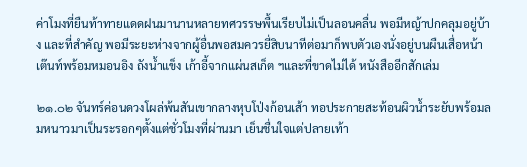ค่าโมงที่ยืนท้าทายแดดฝนมานานหลายทศวรรษพื้นเรียบไม่เป็นลอนคลื่น พอมีหญ้าปกคลุมอยู่บ้าง และที่สำคัญ พอมีระยะห่างจากผู้อื่นพอสมควรยี่สิบนาทีต่อมาก็พบตัวเองนั่งอยู่บนผืนเสื่อหน้าเต๊นท์พร้อมหมอนอิง ถังน้ำแข็ง เก้าอี้จากแผ่นสเก็ต ฯและที่ขาดไม่ได้ หนังสืออีกสักเล่ม

๒๑.๐๒ จันทร์ค่อนดวงโผล่พ้นสันเขากลางหุบโป่งก้อนเส้า ทอประกายสะท้อนผิวน้ำระยับพร้อมลมหนาวมาเป็นระรอกๆตั้งแต่ชั่วโมงที่ผ่านมา เย็นชื่นใจแต่ปลายเท้า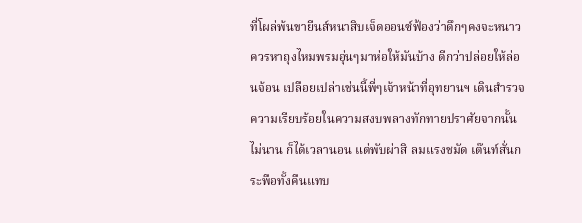ที่โผล่พ้นขายีนส์หนาสิบเจ็ดออนซ์ฟ้องว่าดึกๆคงจะหนาวควรหาถุงไหมพรมอุ่นๆมาห่อให้มันบ้าง ดีกว่าปล่อยให้ล่อนจ้อน เปลือยเปล่าเช่นนี้พี่ๆเจ้าหน้าที่อุทยานฯ เดินสำรวจความเรียบร้อยในความสงบพลางทักทายปราศัยจากนั้นไม่นาน ก็ได้เวลานอน แต่พับผ่าสิ ลมแรงชมัด เต๊นท์สั่นกระพือทั้งคืนแทบ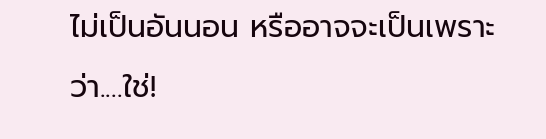ไม่เป็นอันนอน หรืออาจจะเป็นเพราะว่า....ใช่!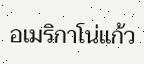อเมริกาโน่แก้ว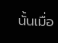นั้นเมื่อ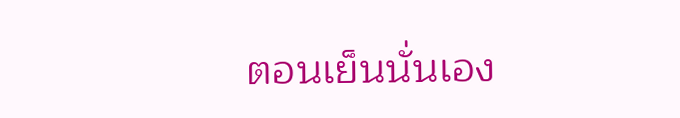ตอนเย็นนั่นเอง